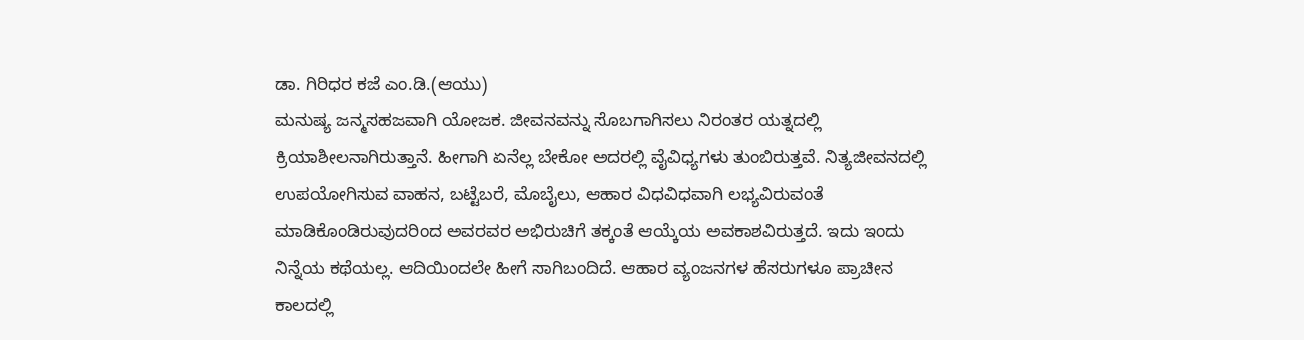ಡಾ. ಗಿರಿಧರ ಕಜೆ ಎಂ.ಡಿ.(ಆಯು)
ಮನುಷ್ಯ ಜನ್ಮಸಹಜವಾಗಿ ಯೋಜಕ. ಜೀವನವನ್ನು ಸೊಬಗಾಗಿಸಲು ನಿರಂತರ ಯತ್ನದಲ್ಲಿ ಕ್ರಿಯಾಶೀಲನಾಗಿರುತ್ತಾನೆ. ಹೀಗಾಗಿ ಏನೆಲ್ಲ ಬೇಕೋ ಅದರಲ್ಲಿ ವೈವಿಧ್ಯಗಳು ತುಂಬಿರುತ್ತವೆ. ನಿತ್ಯಜೀವನದಲ್ಲಿ ಉಪಯೋಗಿಸುವ ವಾಹನ, ಬಟ್ಟೆಬರೆ, ಮೊಬೈಲು, ಆಹಾರ ವಿಧವಿಧವಾಗಿ ಲಭ್ಯವಿರುವಂತೆ ಮಾಡಿಕೊಂಡಿರುವುದರಿಂದ ಅವರವರ ಅಭಿರುಚಿಗೆ ತಕ್ಕಂತೆ ಆಯ್ಕೆಯ ಅವಕಾಶವಿರುತ್ತದೆ. ಇದು ಇಂದು ನಿನ್ನೆಯ ಕಥೆಯಲ್ಲ. ಆದಿಯಿಂದಲೇ ಹೀಗೆ ಸಾಗಿಬಂದಿದೆ. ಆಹಾರ ವ್ಯಂಜನಗಳ ಹೆಸರುಗಳೂ ಪ್ರಾಚೀನ ಕಾಲದಲ್ಲಿ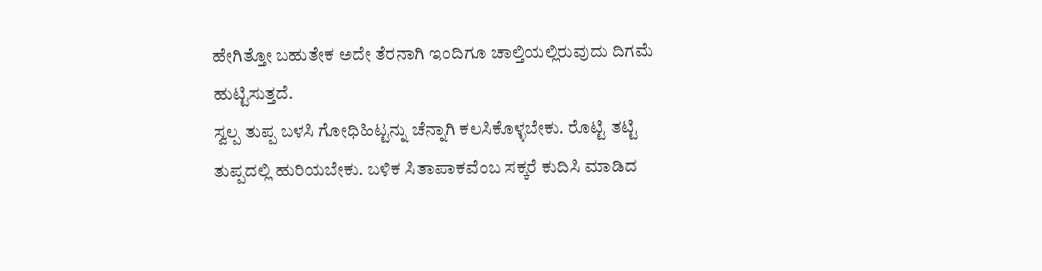ಹೇಗಿತ್ತೋ ಬಹುತೇಕ ಅದೇ ತೆರನಾಗಿ ಇಂದಿಗೂ ಚಾಲ್ತಿಯಲ್ಲಿರುವುದು ದಿಗಮೆ ಹುಟ್ಟಿಸುತ್ತದೆ.
ಸ್ವಲ್ಪ ತುಪ್ಪ ಬಳಸಿ ಗೋಧಿಹಿಟ್ಟನ್ನು ಚೆನ್ನಾಗಿ ಕಲಸಿಕೊಳ್ಳಬೇಕು. ರೊಟ್ಟಿ ತಟ್ಟಿ ತುಪ್ಪದಲ್ಲಿ ಹುರಿಯಬೇಕು. ಬಳಿಕ ಸಿತಾಪಾಕವೆಂಬ ಸಕ್ಕರೆ ಕುದಿಸಿ ಮಾಡಿದ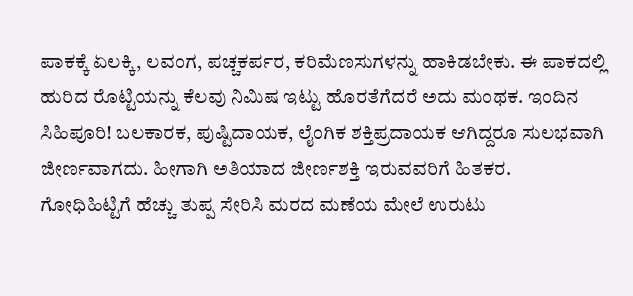ಪಾಕಕ್ಕೆ ಏಲಕ್ಕಿ, ಲವಂಗ, ಪಚ್ಚಕರ್ಪರ, ಕರಿಮೆಣಸುಗಳನ್ನು ಹಾಕಿಡಬೇಕು. ಈ ಪಾಕದಲ್ಲಿ ಹುರಿದ ರೊಟ್ಟಿಯನ್ನು ಕೆಲವು ನಿಮಿಷ ಇಟ್ಟು ಹೊರತೆಗೆದರೆ ಅದು ಮಂಥಕ. ಇಂದಿನ ಸಿಹಿಪೂರಿ! ಬಲಕಾರಕ, ಪುಷ್ಟಿದಾಯಕ, ಲೈಂಗಿಕ ಶಕ್ತಿಪ್ರದಾಯಕ ಆಗಿದ್ದರೂ ಸುಲಭವಾಗಿ ಜೀರ್ಣವಾಗದು. ಹೀಗಾಗಿ ಅತಿಯಾದ ಜೀರ್ಣಶಕ್ತಿ ಇರುವವರಿಗೆ ಹಿತಕರ.
ಗೋಧಿಹಿಟ್ಟಿಗೆ ಹೆಚ್ಚು ತುಪ್ಪ ಸೇರಿಸಿ ಮರದ ಮಣೆಯ ಮೇಲೆ ಉರುಟು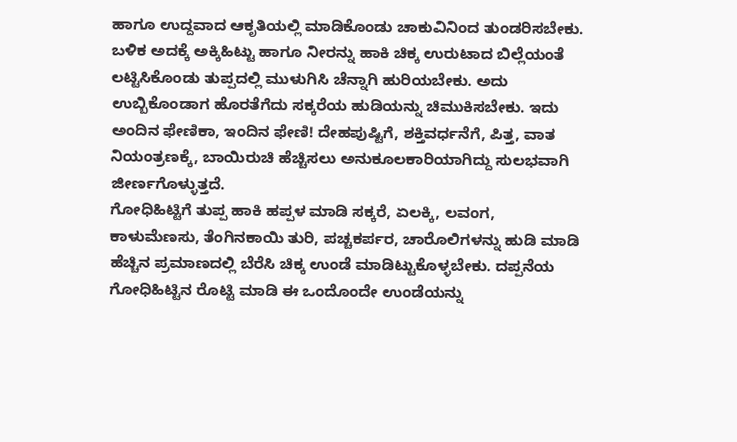ಹಾಗೂ ಉದ್ದವಾದ ಆಕೃತಿಯಲ್ಲಿ ಮಾಡಿಕೊಂಡು ಚಾಕುವಿನಿಂದ ತುಂಡರಿಸಬೇಕು. ಬಳಿಕ ಅದಕ್ಕೆ ಅಕ್ಕಿಹಿಟ್ಟು ಹಾಗೂ ನೀರನ್ನು ಹಾಕಿ ಚಿಕ್ಕ ಉರುಟಾದ ಬಿಲ್ಲೆಯಂತೆ ಲಟ್ಟಿಸಿಕೊಂಡು ತುಪ್ಪದಲ್ಲಿ ಮುಳುಗಿಸಿ ಚೆನ್ನಾಗಿ ಹುರಿಯಬೇಕು. ಅದು ಉಬ್ಬಿಕೊಂಡಾಗ ಹೊರತೆಗೆದು ಸಕ್ಕರೆಯ ಹುಡಿಯನ್ನು ಚಿಮುಕಿಸಬೇಕು. ಇದು ಅಂದಿನ ಫೇಣಿಕಾ, ಇಂದಿನ ಫೇಣಿ! ದೇಹಪುಷ್ಟಿಗೆ, ಶಕ್ತಿವರ್ಧನೆಗೆ, ಪಿತ್ತ, ವಾತ ನಿಯಂತ್ರಣಕ್ಕೆ, ಬಾಯಿರುಚಿ ಹೆಚ್ಚಿಸಲು ಅನುಕೂಲಕಾರಿಯಾಗಿದ್ದು ಸುಲಭವಾಗಿ ಜೀರ್ಣಗೊಳ್ಳುತ್ತದೆ.
ಗೋಧಿಹಿಟ್ಟಿಗೆ ತುಪ್ಪ ಹಾಕಿ ಹಪ್ಪಳ ಮಾಡಿ ಸಕ್ಕರೆ, ಏಲಕ್ಕಿ, ಲವಂಗ, ಕಾಳುಮೆಣಸು, ತೆಂಗಿನಕಾಯಿ ತುರಿ, ಪಚ್ಚಕರ್ಪರ, ಚಾರೊಲಿಗಳನ್ನು ಹುಡಿ ಮಾಡಿ ಹೆಚ್ಚಿನ ಪ್ರಮಾಣದಲ್ಲಿ ಬೆರೆಸಿ ಚಿಕ್ಕ ಉಂಡೆ ಮಾಡಿಟ್ಟುಕೊಳ್ಳಬೇಕು. ದಪ್ಪನೆಯ ಗೋಧಿಹಿಟ್ಟಿನ ರೊಟ್ಟಿ ಮಾಡಿ ಈ ಒಂದೊಂದೇ ಉಂಡೆಯನ್ನು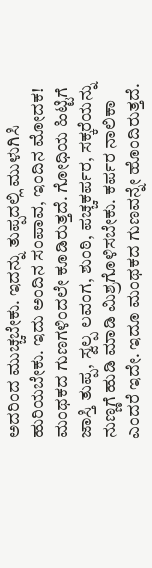ಅದರಿಂದ ಮುಚ್ಚಬೇಕು. ಇದನ್ನು ತುಪ್ಪದಲ್ಲಿ ಮುಳುಗಿಸಿ ಹುರಿಯಬೇಕು. ಇದು ಅಂದಿನ ಸಂಪಾವ, ಇಂದಿನ ಮೋದಕ! ಮಂಥಕದ ಗುಣಗಳಿಂದಲೇ ಕೂಡಿರುತ್ತದೆ. ಗೋಧಿಯ ಹಿಟ್ಟಿಗೆ ಜಾಸ್ತಿ ತುಪ್ಪ, ಸ್ವಲ್ಪ ಲವಂಗ, ಶುಂಠಿ, ಪಚ್ಚಕರ್ಪರ, ಸಕ್ಕರೆಯನ್ನು ನುಣ್ಣಗೆ ಹುಡಿ ಮಾಡಿ ಮಿಶ್ರಗೊಳಿಸಬೇಕು. ಕರ್ಪರ ನಾಲಿಕಾ ಎಂದರೆ ಇದೇ. ಇದೂ ಮಂಥಕದ ಗುಣವನ್ನೇ ಹೊಂದಿರುತ್ತದೆ.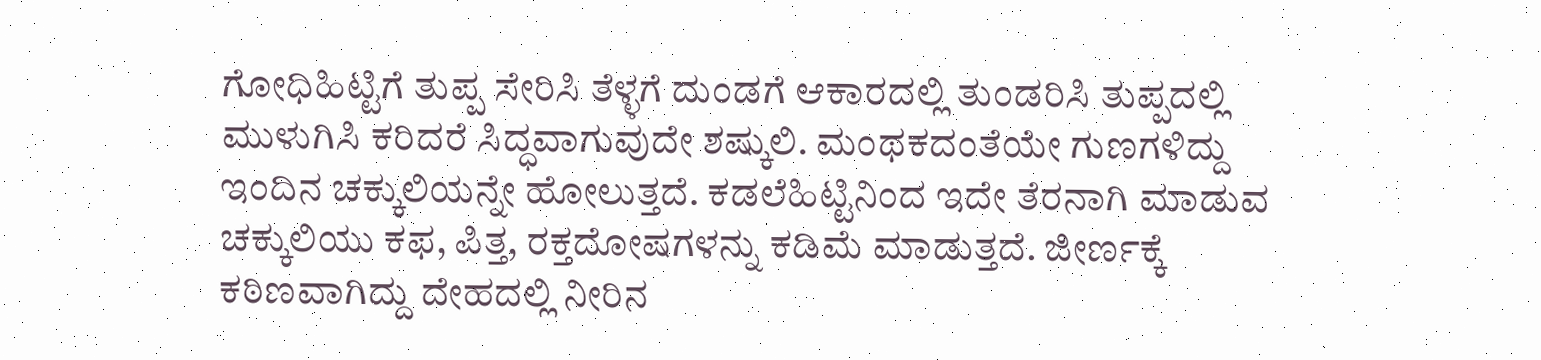ಗೋಧಿಹಿಟ್ಟಿಗೆ ತುಪ್ಪ ಸೇರಿಸಿ ತೆಳ್ಳಗೆ ದುಂಡಗೆ ಆಕಾರದಲ್ಲಿ ತುಂಡರಿಸಿ ತುಪ್ಪದಲ್ಲಿ ಮುಳುಗಿಸಿ ಕರಿದರೆ ಸಿದ್ಧವಾಗುವುದೇ ಶಷ್ಕುಲಿ. ಮಂಥಕದಂತೆಯೇ ಗುಣಗಳಿದ್ದು ಇಂದಿನ ಚಕ್ಕುಲಿಯನ್ನೇ ಹೋಲುತ್ತದೆ. ಕಡಲೆಹಿಟ್ಟಿನಿಂದ ಇದೇ ತೆರನಾಗಿ ಮಾಡುವ ಚಕ್ಕುಲಿಯು ಕಫ, ಪಿತ್ತ, ರಕ್ತದೋಷಗಳನ್ನು ಕಡಿಮೆ ಮಾಡುತ್ತದೆ. ಜೀರ್ಣಕ್ಕೆ ಕಠಿಣವಾಗಿದ್ದು ದೇಹದಲ್ಲಿ ನೀರಿನ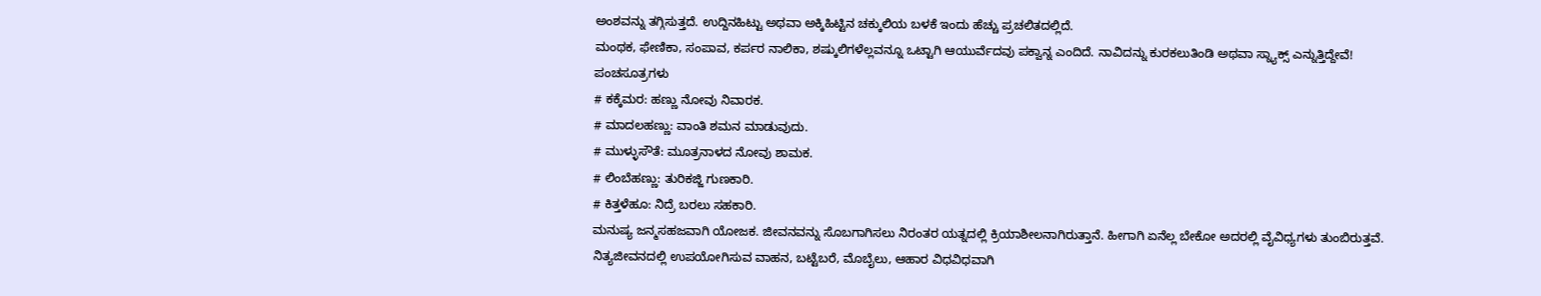ಅಂಶವನ್ನು ತಗ್ಗಿಸುತ್ತದೆ. ಉದ್ದಿನಹಿಟ್ಟು ಅಥವಾ ಅಕ್ಕಿಹಿಟ್ಟಿನ ಚಕ್ಕುಲಿಯ ಬಳಕೆ ಇಂದು ಹೆಚ್ಚು ಪ್ರಚಲಿತದಲ್ಲಿದೆ.
ಮಂಥಕ, ಫೇಣಿಕಾ, ಸಂಪಾವ, ಕರ್ಪರ ನಾಲಿಕಾ, ಶಷ್ಕುಲಿಗಳೆಲ್ಲವನ್ನೂ ಒಟ್ಟಾಗಿ ಆಯುರ್ವೆದವು ಪಕ್ವಾನ್ನ ಎಂದಿದೆ. ನಾವಿದನ್ನು ಕುರಕಲುತಿಂಡಿ ಅಥವಾ ಸ್ನ್ಯಾಕ್ಸ್ ಎನ್ನುತ್ತಿದ್ದೇವೆ!
ಪಂಚಸೂತ್ರಗಳು
# ಕಕ್ಕೆಮರ: ಹಣ್ಣು ನೋವು ನಿವಾರಕ.
# ಮಾದಲಹಣ್ಣು: ವಾಂತಿ ಶಮನ ಮಾಡುವುದು.
# ಮುಳ್ಳುಸೌತೆ: ಮೂತ್ರನಾಳದ ನೋವು ಶಾಮಕ.
# ಲಿಂಬೆಹಣ್ಣು: ತುರಿಕಜ್ಜಿ ಗುಣಕಾರಿ.
# ಕಿತ್ತಳೆಹೂ: ನಿದ್ರೆ ಬರಲು ಸಹಕಾರಿ.
ಮನುಷ್ಯ ಜನ್ಮಸಹಜವಾಗಿ ಯೋಜಕ. ಜೀವನವನ್ನು ಸೊಬಗಾಗಿಸಲು ನಿರಂತರ ಯತ್ನದಲ್ಲಿ ಕ್ರಿಯಾಶೀಲನಾಗಿರುತ್ತಾನೆ. ಹೀಗಾಗಿ ಏನೆಲ್ಲ ಬೇಕೋ ಅದರಲ್ಲಿ ವೈವಿಧ್ಯಗಳು ತುಂಬಿರುತ್ತವೆ. ನಿತ್ಯಜೀವನದಲ್ಲಿ ಉಪಯೋಗಿಸುವ ವಾಹನ, ಬಟ್ಟೆಬರೆ, ಮೊಬೈಲು, ಆಹಾರ ವಿಧವಿಧವಾಗಿ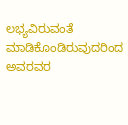ಲಭ್ಯವಿರುವಂತೆ ಮಾಡಿಕೊಂಡಿರುವುದರಿಂದ ಅವರವರ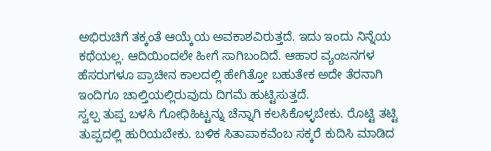ಅಭಿರುಚಿಗೆ ತಕ್ಕಂತೆ ಆಯ್ಕೆಯ ಅವಕಾಶವಿರುತ್ತದೆ. ಇದು ಇಂದು ನಿನ್ನೆಯ ಕಥೆಯಲ್ಲ. ಆದಿಯಿಂದಲೇ ಹೀಗೆ ಸಾಗಿಬಂದಿದೆ. ಆಹಾರ ವ್ಯಂಜನಗಳ ಹೆಸರುಗಳೂ ಪ್ರಾಚೀನ ಕಾಲದಲ್ಲಿ ಹೇಗಿತ್ತೋ ಬಹುತೇಕ ಅದೇ ತೆರನಾಗಿ ಇಂದಿಗೂ ಚಾಲ್ತಿಯಲ್ಲಿರುವುದು ದಿಗಮೆ ಹುಟ್ಟಿಸುತ್ತದೆ.
ಸ್ವಲ್ಪ ತುಪ್ಪ ಬಳಸಿ ಗೋಧಿಹಿಟ್ಟನ್ನು ಚೆನ್ನಾಗಿ ಕಲಸಿಕೊಳ್ಳಬೇಕು. ರೊಟ್ಟಿ ತಟ್ಟಿ ತುಪ್ಪದಲ್ಲಿ ಹುರಿಯಬೇಕು. ಬಳಿಕ ಸಿತಾಪಾಕವೆಂಬ ಸಕ್ಕರೆ ಕುದಿಸಿ ಮಾಡಿದ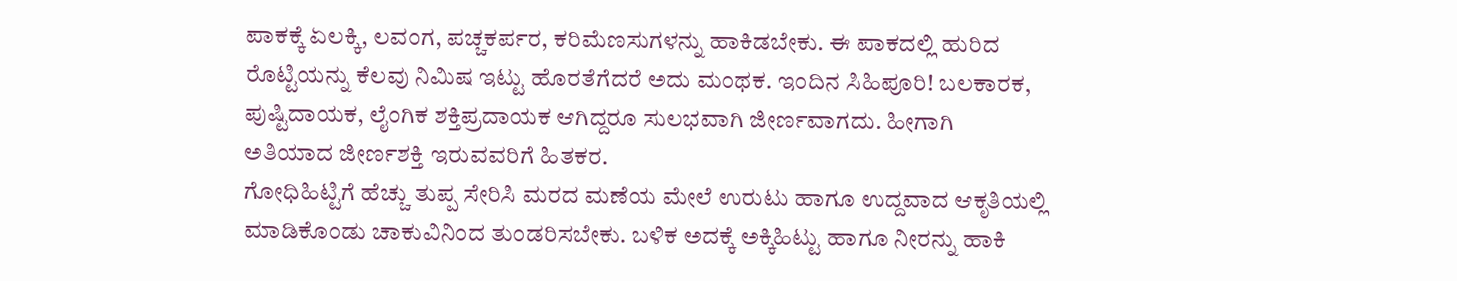ಪಾಕಕ್ಕೆ ಏಲಕ್ಕಿ, ಲವಂಗ, ಪಚ್ಚಕರ್ಪರ, ಕರಿಮೆಣಸುಗಳನ್ನು ಹಾಕಿಡಬೇಕು. ಈ ಪಾಕದಲ್ಲಿ ಹುರಿದ ರೊಟ್ಟಿಯನ್ನು ಕೆಲವು ನಿಮಿಷ ಇಟ್ಟು ಹೊರತೆಗೆದರೆ ಅದು ಮಂಥಕ. ಇಂದಿನ ಸಿಹಿಪೂರಿ! ಬಲಕಾರಕ, ಪುಷ್ಟಿದಾಯಕ, ಲೈಂಗಿಕ ಶಕ್ತಿಪ್ರದಾಯಕ ಆಗಿದ್ದರೂ ಸುಲಭವಾಗಿ ಜೀರ್ಣವಾಗದು. ಹೀಗಾಗಿ ಅತಿಯಾದ ಜೀರ್ಣಶಕ್ತಿ ಇರುವವರಿಗೆ ಹಿತಕರ.
ಗೋಧಿಹಿಟ್ಟಿಗೆ ಹೆಚ್ಚು ತುಪ್ಪ ಸೇರಿಸಿ ಮರದ ಮಣೆಯ ಮೇಲೆ ಉರುಟು ಹಾಗೂ ಉದ್ದವಾದ ಆಕೃತಿಯಲ್ಲಿ ಮಾಡಿಕೊಂಡು ಚಾಕುವಿನಿಂದ ತುಂಡರಿಸಬೇಕು. ಬಳಿಕ ಅದಕ್ಕೆ ಅಕ್ಕಿಹಿಟ್ಟು ಹಾಗೂ ನೀರನ್ನು ಹಾಕಿ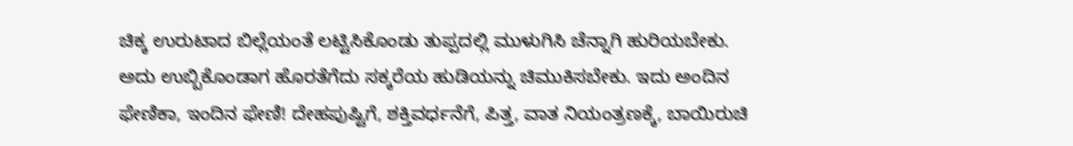ಚಿಕ್ಕ ಉರುಟಾದ ಬಿಲ್ಲೆಯಂತೆ ಲಟ್ಟಿಸಿಕೊಂಡು ತುಪ್ಪದಲ್ಲಿ ಮುಳುಗಿಸಿ ಚೆನ್ನಾಗಿ ಹುರಿಯಬೇಕು. ಅದು ಉಬ್ಬಿಕೊಂಡಾಗ ಹೊರತೆಗೆದು ಸಕ್ಕರೆಯ ಹುಡಿಯನ್ನು ಚಿಮುಕಿಸಬೇಕು. ಇದು ಅಂದಿನ ಫೇಣಿಕಾ, ಇಂದಿನ ಫೇಣಿ! ದೇಹಪುಷ್ಟಿಗೆ, ಶಕ್ತಿವರ್ಧನೆಗೆ, ಪಿತ್ತ, ವಾತ ನಿಯಂತ್ರಣಕ್ಕೆ, ಬಾಯಿರುಚಿ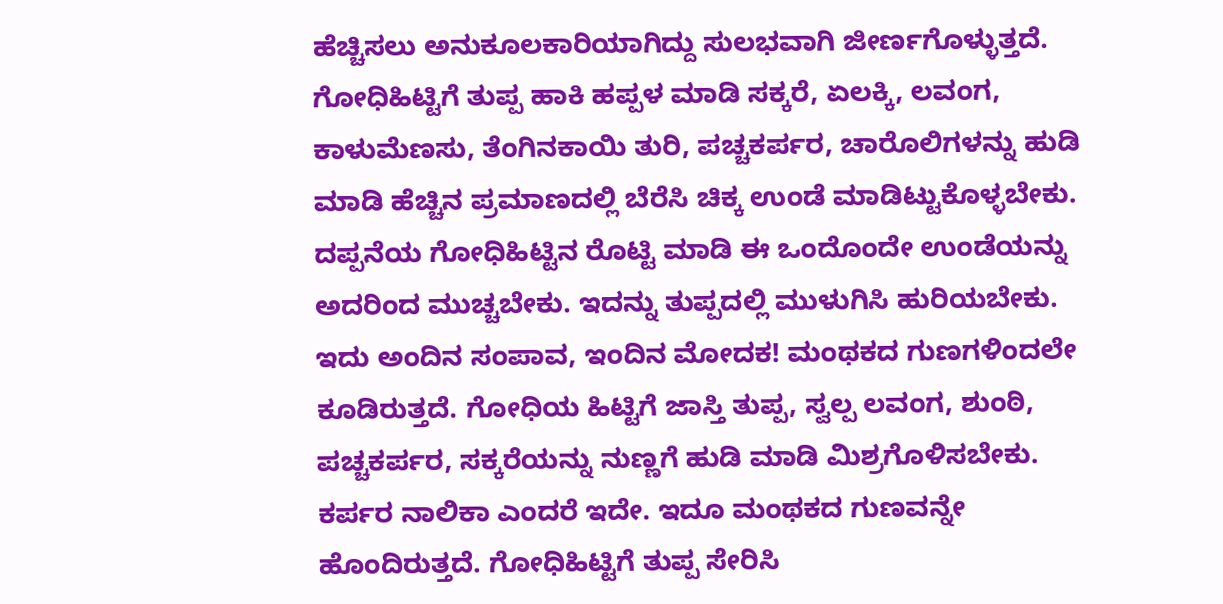ಹೆಚ್ಚಿಸಲು ಅನುಕೂಲಕಾರಿಯಾಗಿದ್ದು ಸುಲಭವಾಗಿ ಜೀರ್ಣಗೊಳ್ಳುತ್ತದೆ.
ಗೋಧಿಹಿಟ್ಟಿಗೆ ತುಪ್ಪ ಹಾಕಿ ಹಪ್ಪಳ ಮಾಡಿ ಸಕ್ಕರೆ, ಏಲಕ್ಕಿ, ಲವಂಗ, ಕಾಳುಮೆಣಸು, ತೆಂಗಿನಕಾಯಿ ತುರಿ, ಪಚ್ಚಕರ್ಪರ, ಚಾರೊಲಿಗಳನ್ನು ಹುಡಿ ಮಾಡಿ ಹೆಚ್ಚಿನ ಪ್ರಮಾಣದಲ್ಲಿ ಬೆರೆಸಿ ಚಿಕ್ಕ ಉಂಡೆ ಮಾಡಿಟ್ಟುಕೊಳ್ಳಬೇಕು. ದಪ್ಪನೆಯ ಗೋಧಿಹಿಟ್ಟಿನ ರೊಟ್ಟಿ ಮಾಡಿ ಈ ಒಂದೊಂದೇ ಉಂಡೆಯನ್ನು ಅದರಿಂದ ಮುಚ್ಚಬೇಕು. ಇದನ್ನು ತುಪ್ಪದಲ್ಲಿ ಮುಳುಗಿಸಿ ಹುರಿಯಬೇಕು. ಇದು ಅಂದಿನ ಸಂಪಾವ, ಇಂದಿನ ಮೋದಕ! ಮಂಥಕದ ಗುಣಗಳಿಂದಲೇ ಕೂಡಿರುತ್ತದೆ. ಗೋಧಿಯ ಹಿಟ್ಟಿಗೆ ಜಾಸ್ತಿ ತುಪ್ಪ, ಸ್ವಲ್ಪ ಲವಂಗ, ಶುಂಠಿ, ಪಚ್ಚಕರ್ಪರ, ಸಕ್ಕರೆಯನ್ನು ನುಣ್ಣಗೆ ಹುಡಿ ಮಾಡಿ ಮಿಶ್ರಗೊಳಿಸಬೇಕು. ಕರ್ಪರ ನಾಲಿಕಾ ಎಂದರೆ ಇದೇ. ಇದೂ ಮಂಥಕದ ಗುಣವನ್ನೇ ಹೊಂದಿರುತ್ತದೆ. ಗೋಧಿಹಿಟ್ಟಿಗೆ ತುಪ್ಪ ಸೇರಿಸಿ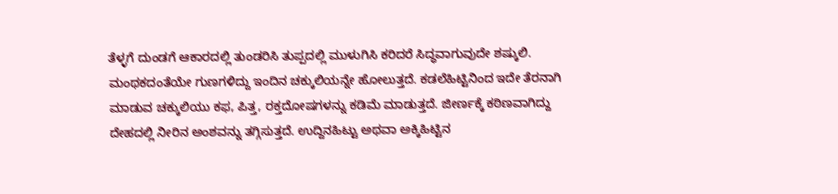ತೆಳ್ಳಗೆ ದುಂಡಗೆ ಆಕಾರದಲ್ಲಿ ತುಂಡರಿಸಿ ತುಪ್ಪದಲ್ಲಿ ಮುಳುಗಿಸಿ ಕರಿದರೆ ಸಿದ್ಧವಾಗುವುದೇ ಶಷ್ಕುಲಿ. ಮಂಥಕದಂತೆಯೇ ಗುಣಗಳಿದ್ದು ಇಂದಿನ ಚಕ್ಕುಲಿಯನ್ನೇ ಹೋಲುತ್ತದೆ. ಕಡಲೆಹಿಟ್ಟಿನಿಂದ ಇದೇ ತೆರನಾಗಿ ಮಾಡುವ ಚಕ್ಕುಲಿಯು ಕಫ, ಪಿತ್ತ, ರಕ್ತದೋಷಗಳನ್ನು ಕಡಿಮೆ ಮಾಡುತ್ತದೆ. ಜೀರ್ಣಕ್ಕೆ ಕಠಿಣವಾಗಿದ್ದು ದೇಹದಲ್ಲಿ ನೀರಿನ ಅಂಶವನ್ನು ತಗ್ಗಿಸುತ್ತದೆ. ಉದ್ದಿನಹಿಟ್ಟು ಅಥವಾ ಅಕ್ಕಿಹಿಟ್ಟಿನ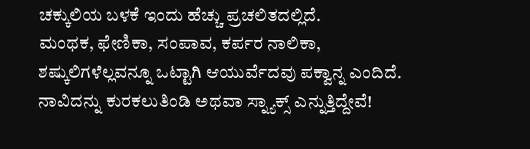ಚಕ್ಕುಲಿಯ ಬಳಕೆ ಇಂದು ಹೆಚ್ಚು ಪ್ರಚಲಿತದಲ್ಲಿದೆ.
ಮಂಥಕ, ಫೇಣಿಕಾ, ಸಂಪಾವ, ಕರ್ಪರ ನಾಲಿಕಾ, ಶಷ್ಕುಲಿಗಳೆಲ್ಲವನ್ನೂ ಒಟ್ಟಾಗಿ ಆಯುರ್ವೆದವು ಪಕ್ವಾನ್ನ ಎಂದಿದೆ. ನಾವಿದನ್ನು ಕುರಕಲುತಿಂಡಿ ಅಥವಾ ಸ್ನ್ಯಾಕ್ಸ್ ಎನ್ನುತ್ತಿದ್ದೇವೆ!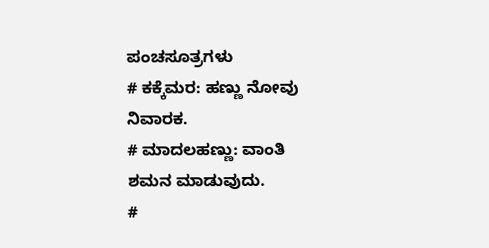ಪಂಚಸೂತ್ರಗಳು
# ಕಕ್ಕೆಮರ: ಹಣ್ಣು ನೋವು ನಿವಾರಕ.
# ಮಾದಲಹಣ್ಣು: ವಾಂತಿ ಶಮನ ಮಾಡುವುದು.
#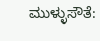ಮುಳ್ಳುಸೌತೆ: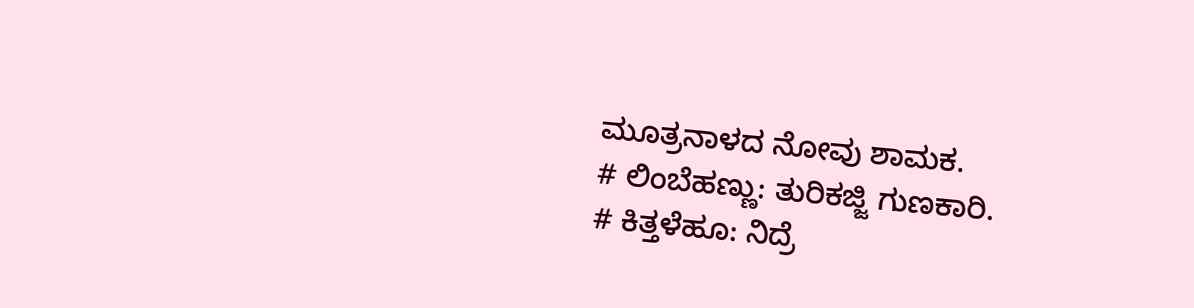ಮೂತ್ರನಾಳದ ನೋವು ಶಾಮಕ.
# ಲಿಂಬೆಹಣ್ಣು: ತುರಿಕಜ್ಜಿ ಗುಣಕಾರಿ.
# ಕಿತ್ತಳೆಹೂ: ನಿದ್ರೆ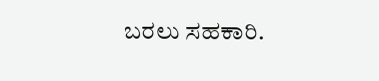ಬರಲು ಸಹಕಾರಿ.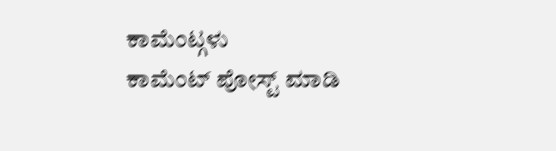ಕಾಮೆಂಟ್ಗಳು
ಕಾಮೆಂಟ್ ಪೋಸ್ಟ್ ಮಾಡಿ